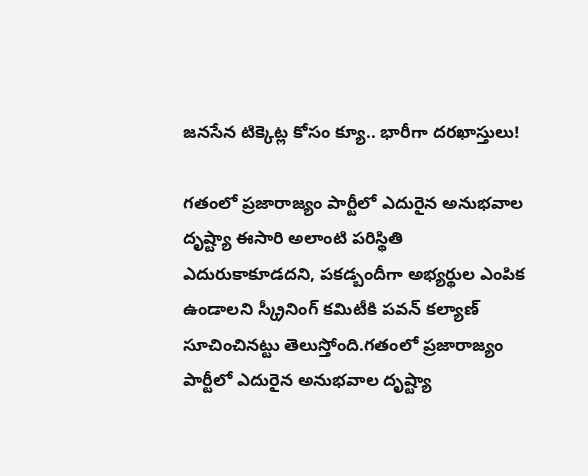జనసేన టిక్కెట్ల కోసం క్యూ.. భారీగా దరఖాస్తులు!

గతంలో ప్రజారాజ్యం పార్టీలో ఎదురైన అనుభవాల దృష్ట్యా ఈసారి అలాంటి పరిస్థితి ఎదురుకాకూడదని, పకడ్బందీగా అభ్యర్థుల ఎంపిక ఉండాలని స్క్రీనింగ్ కమిటీకి పవన్ కల్యాణ్ సూచించినట్టు తెలుస్తోంది.గతంలో ప్రజారాజ్యం పార్టీలో ఎదురైన అనుభవాల దృష్ట్యా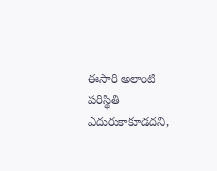ఈసారి అలాంటి పరిస్థితి ఎదురుకాకూడదని,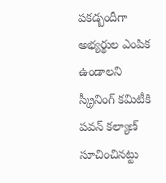పకడ్బందీగా అభ్యర్థుల ఎంపిక ఉండాలని స్క్రీనింగ్ కమిటీకి పవన్ కల్యాణ్ సూచించినట్టు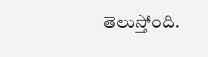తెలుస్తోంది.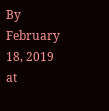By February 18, 2019 at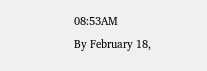08:53AM
By February 18,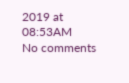2019 at 08:53AM
No comments